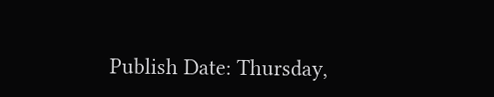Publish Date: Thursday,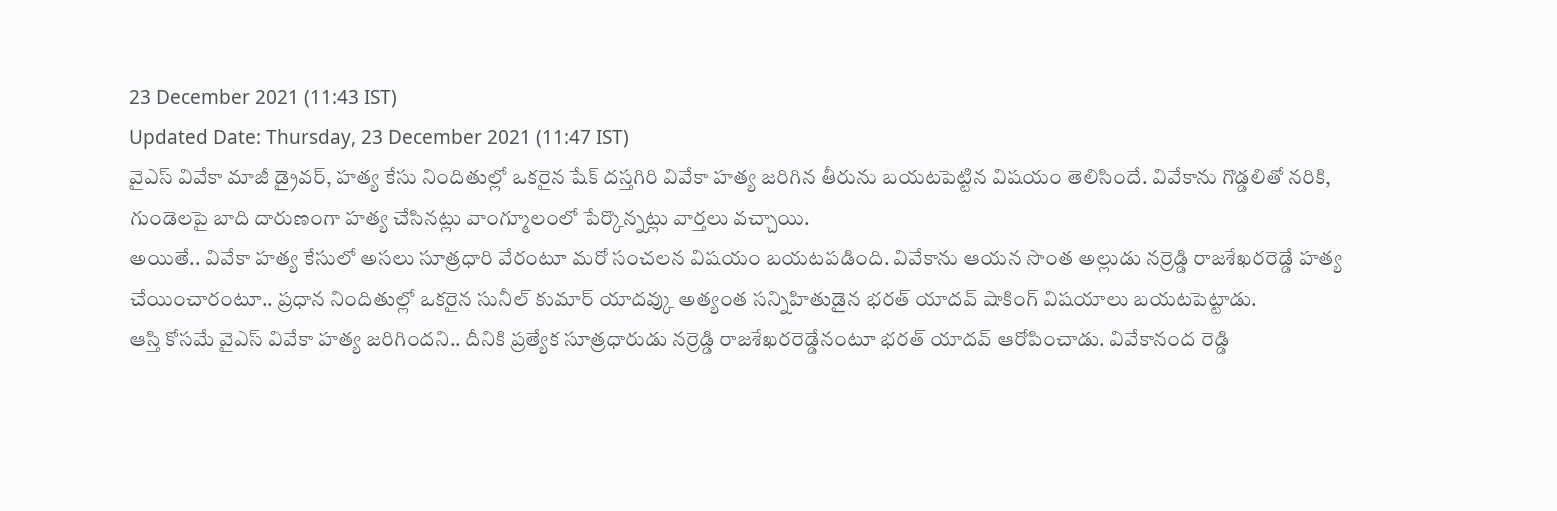23 December 2021 (11:43 IST)
Updated Date: Thursday, 23 December 2021 (11:47 IST)
వైఎస్ వివేకా మాజీ డ్రైవర్, హత్య కేసు నిందితుల్లో ఒకరైన షేక్ దస్తగిరి వివేకా హత్య జరిగిన తీరును బయటపెట్టిన విషయం తెలిసిందే. వివేకాను గొడ్డలితో నరికి, గుండెలపై బాది దారుణంగా హత్య చేసినట్లు వాంగ్మూలంలో పేర్కొన్నట్లు వార్తలు వచ్చాయి.
అయితే.. వివేకా హత్య కేసులో అసలు సూత్రధారి వేరంటూ మరో సంచలన విషయం బయటపడింది. వివేకాను ఆయన సొంత అల్లుడు నర్రెడ్డి రాజశేఖరరెడ్డే హత్య చేయించారంటూ.. ప్రధాన నిందితుల్లో ఒకరైన సునీల్ కుమార్ యాదవ్కు అత్యంత సన్నిహితుడైన భరత్ యాదవ్ షాకింగ్ విషయాలు బయటపెట్టాడు.
ఆస్తి కోసమే వైఎస్ వివేకా హత్య జరిగిందని.. దీనికి ప్రత్యేక సూత్రధారుడు నర్రెడ్డి రాజశేఖరరెడ్డేనంటూ భరత్ యాదవ్ ఆరోపించాడు. వివేకానంద రెడ్డి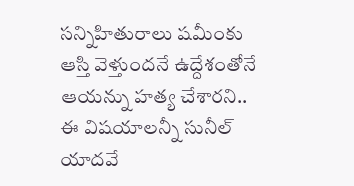సన్నిహితురాలు షమీంకు ఆస్తి వెళ్తుందనే ఉద్దేశంతోనే ఆయన్ను హత్య చేశారని.. ఈ విషయాలన్నీ సునీల్ యాదవే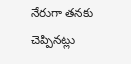నేరుగా తనకు చెప్పినట్లు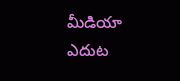మీడియా ఎదుట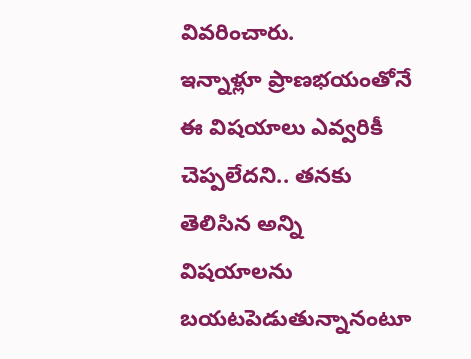వివరించారు.
ఇన్నాళ్లూ ప్రాణభయంతోనే ఈ విషయాలు ఎవ్వరికీ చెప్పలేదని.. తనకు తెలిసిన అన్ని విషయాలను బయటపెడుతున్నానంటూ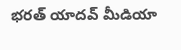భరత్ యాదవ్ మీడియా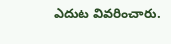ఎదుట వివరించారు.